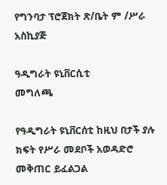የግንባታ ፕሮጀክት ጽ/ቤት ም /ሥራ አስኪያጅ

ዓዲግራት ዩኒቨርሲቲ
መግለጫ

የዓዲግራት ዩኒቨርሰቲ ከዚህ በታች ያሉ ክፍት የሥራ መደቦች አወዳድሮ መቅጠር ይፈልጋል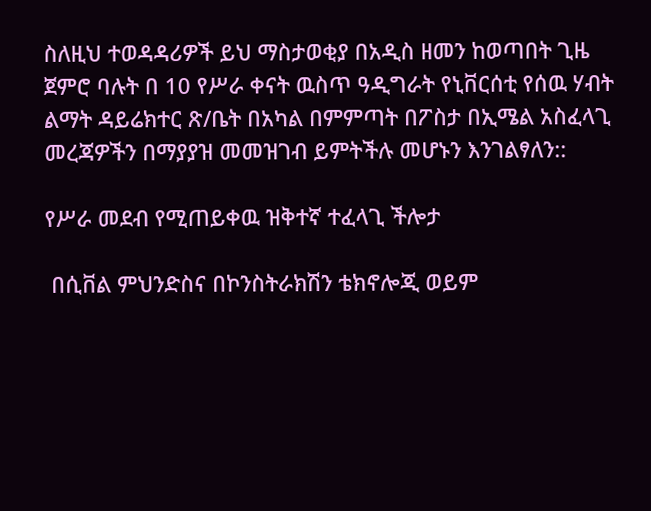ስለዚህ ተወዳዳሪዎች ይህ ማስታወቂያ በአዲስ ዘመን ከወጣበት ጊዜ ጀምሮ ባሉት በ 10 የሥራ ቀናት ዉስጥ ዓዲግራት የኒቨርሰቲ የሰዉ ሃብት ልማት ዳይሬክተር ጽ/ቤት በአካል በምምጣት በፖስታ በኢሜል አስፈላጊ መረጃዎችን በማያያዝ መመዝገብ ይምትችሉ መሆኑን እንገልፃለን::

የሥራ መደብ የሚጠይቀዉ ዝቅተኛ ተፈላጊ ችሎታ

 በሲቨል ምህንድስና በኮንስትራክሽን ቴክኖሎጂ ወይም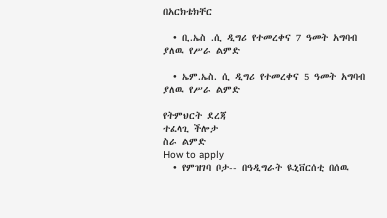በአርክቴክቸር

  • ቢ.ኤስ .ሲ ዲግሪ የተመረቀና 7 ዓመት አግባብ ያለዉ የሥራ ልምድ

  • ኤም.ኤስ. ሲ ዲግሪ የተመረቀና 5 ዓመት አግባብ ያለዉ የሥራ ልምድ

የትምህርት ደረጃ
ተፈላጊ ችሎታ
ስራ ልምድ
How to apply
  • የምዝገባ ቦታ-- በዓዲግራት ዪኒቨርሰቲ በሰዉ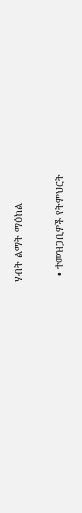ሃብት ልማት ማዕከል

  • ተመዝጋቢዎች የትምህርት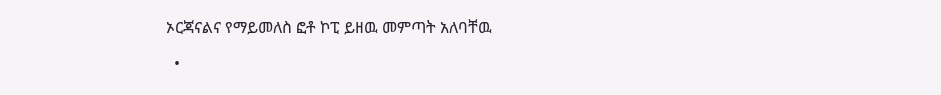ኦርጃናልና የማይመለስ ፎቶ ኮፒ ይዘዉ መምጣት አለባቸዉ

  •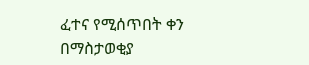ፈተና የሚሰጥበት ቀን በማስታወቂያ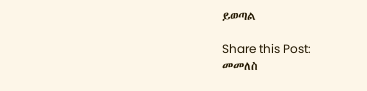ይወጣል

Share this Post:
መመለስ